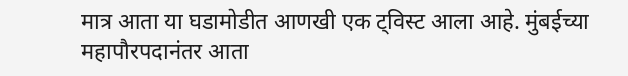मात्र आता या घडामोडीत आणखी एक ट्विस्ट आला आहे. मुंबईच्या महापौरपदानंतर आता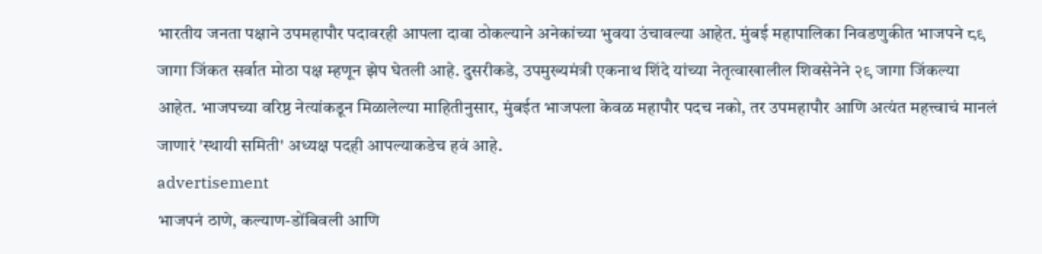भारतीय जनता पक्षाने उपमहापौर पदावरही आपला दावा ठोकल्याने अनेकांच्या भुवया उंचावल्या आहेत. मुंबई महापालिका निवडणुकीत भाजपने ८९ जागा जिंकत सर्वात मोठा पक्ष म्हणून झेप घेतली आहे. दुसरीकडे, उपमुख्यमंत्री एकनाथ शिंदे यांच्या नेतृत्वाखालील शिवसेनेने २९ जागा जिंकल्या आहेत. भाजपच्या वरिष्ठ नेत्यांकडून मिळालेल्या माहितीनुसार, मुंबईत भाजपला केवळ महापौर पदच नको, तर उपमहापौर आणि अत्यंत महत्त्वाचं मानलं जाणारं 'स्थायी समिती' अध्यक्ष पदही आपल्याकडेच हवं आहे.
advertisement
भाजपनं ठाणे, कल्याण-डोंबिवली आणि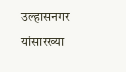उल्हासनगर यांसारख्या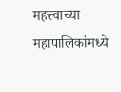महत्त्वाच्या महापालिकांमध्ये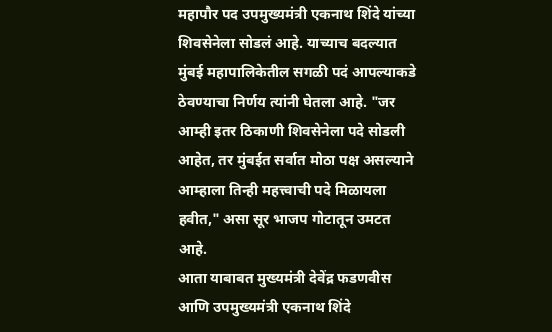महापौर पद उपमुख्यमंत्री एकनाथ शिंदे यांच्या शिवसेनेला सोडलं आहे. याच्याच बदल्यात मुंबई महापालिकेतील सगळी पदं आपल्याकडे ठेवण्याचा निर्णय त्यांनी घेतला आहे. "जर आम्ही इतर ठिकाणी शिवसेनेला पदे सोडली आहेत, तर मुंबईत सर्वात मोठा पक्ष असल्याने आम्हाला तिन्ही महत्त्वाची पदे मिळायला हवीत," असा सूर भाजप गोटातून उमटत आहे.
आता याबाबत मुख्यमंत्री देवेंद्र फडणवीस आणि उपमुख्यमंत्री एकनाथ शिंदे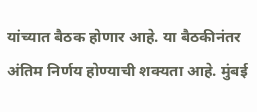यांच्यात बैठक होणार आहे. या बैठकीनंतर अंतिम निर्णय होण्याची शक्यता आहे. मुंबई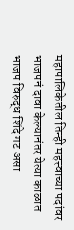महापालिकेतील तिन्ही महत्त्वाच्या पदांवर भाजपनं दावा केल्यानंतर येत्या काळात भाजप विरुद्ध शिंदे गट असा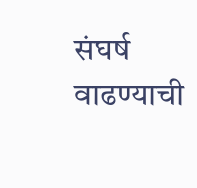संघर्ष वाढण्याची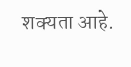शक्यता आहे.